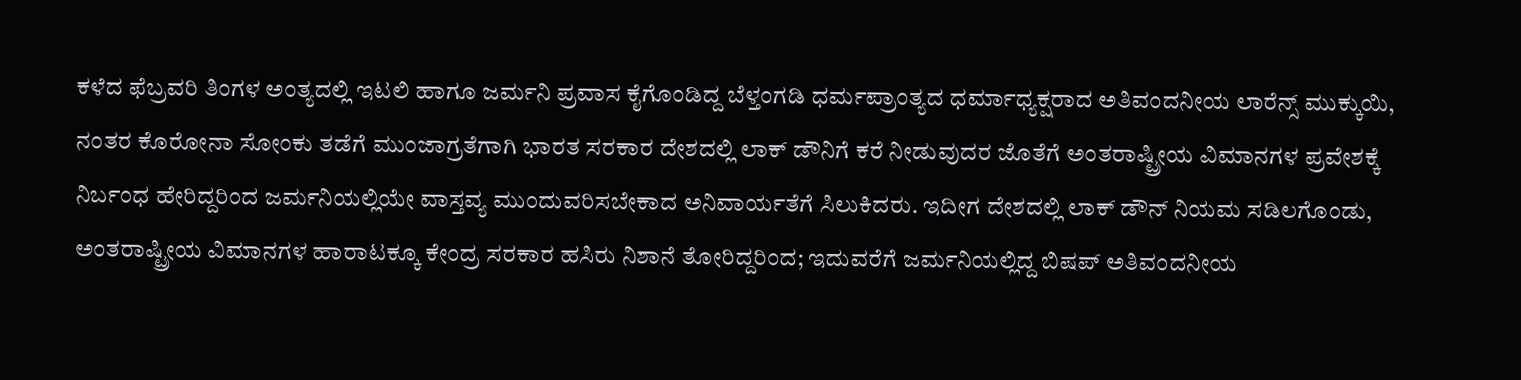ಕಳೆದ ಫೆಬ್ರವರಿ ತಿಂಗಳ ಅಂತ್ಯದಲ್ಲಿ ಇಟಲಿ ಹಾಗೂ ಜರ್ಮನಿ ಪ್ರವಾಸ ಕೈಗೊಂಡಿದ್ದ ಬೆಳ್ತಂಗಡಿ ಧರ್ಮಪ್ರಾಂತ್ಯದ ಧರ್ಮಾಧ್ಯಕ್ಷರಾದ ಅತಿವಂದನೀಯ ಲಾರೆನ್ಸ್ ಮುಕ್ಕುಯಿ, ನಂತರ ಕೊರೋನಾ ಸೋಂಕು ತಡೆಗೆ ಮುಂಜಾಗ್ರತೆಗಾಗಿ ಭಾರತ ಸರಕಾರ ದೇಶದಲ್ಲಿ ಲಾಕ್ ಡೌನಿಗೆ ಕರೆ ನೀಡುವುದರ ಜೊತೆಗೆ ಅಂತರಾಷ್ಟ್ರೀಯ ವಿಮಾನಗಳ ಪ್ರವೇಶಕ್ಕೆ ನಿರ್ಬಂಧ ಹೇರಿದ್ದರಿಂದ ಜರ್ಮನಿಯಲ್ಲಿಯೇ ವಾಸ್ತವ್ಯ ಮುಂದುವರಿಸಬೇಕಾದ ಅನಿವಾರ್ಯತೆಗೆ ಸಿಲುಕಿದರು. ಇದೀಗ ದೇಶದಲ್ಲಿ ಲಾಕ್ ಡೌನ್ ನಿಯಮ ಸಡಿಲಗೊಂಡು, ಅಂತರಾಷ್ಟ್ರೀಯ ವಿಮಾನಗಳ ಹಾರಾಟಕ್ಕೂ ಕೇಂದ್ರ ಸರಕಾರ ಹಸಿರು ನಿಶಾನೆ ತೋರಿದ್ದರಿಂದ; ಇದುವರೆಗೆ ಜರ್ಮನಿಯಲ್ಲಿದ್ದ ಬಿಷಪ್ ಅತಿವಂದನೀಯ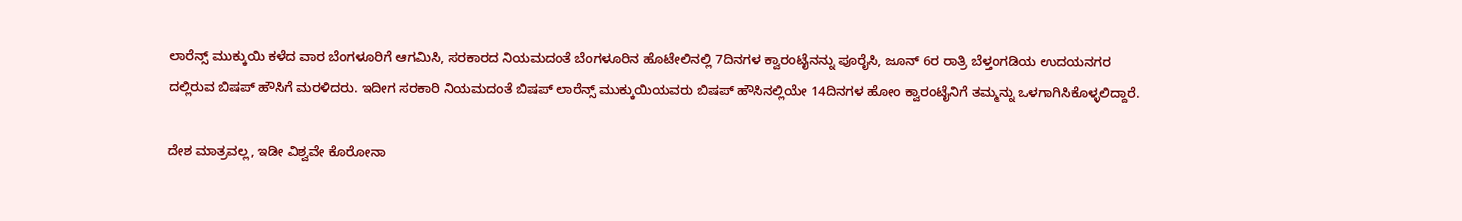ಲಾರೆನ್ಸ್ ಮುಕ್ಕುಯಿ ಕಳೆದ ವಾರ ಬೆಂಗಳೂರಿಗೆ ಆಗಮಿಸಿ, ಸರಕಾರದ ನಿಯಮದಂತೆ ಬೆಂಗಳೂರಿನ ಹೊಟೇಲಿನಲ್ಲಿ 7ದಿನಗಳ ಕ್ವಾರಂಟೈನನ್ನು ಪೂರೈಸಿ, ಜೂನ್ 6ರ ರಾತ್ರಿ ಬೆಳ್ತಂಗಡಿಯ ಉದಯನಗರ ದಲ್ಲಿರುವ ಬಿಷಪ್ ಹೌಸಿಗೆ ಮರಳಿದರು. ಇದೀಗ ಸರಕಾರಿ ನಿಯಮದಂತೆ ಬಿಷಪ್ ಲಾರೆನ್ಸ್ ಮುಕ್ಕುಯಿಯವರು ಬಿಷಪ್ ಹೌಸಿನಲ್ಲಿಯೇ 14ದಿನಗಳ ಹೋಂ ಕ್ವಾರಂಟೈನಿಗೆ ತಮ್ಮನ್ನು ಒಳಗಾಗಿಸಿಕೊಳ್ಳಲಿದ್ದಾರೆ.

ದೇಶ ಮಾತ್ರವಲ್ಲ, ಇಡೀ ವಿಶ್ವವೇ ಕೊರೋನಾ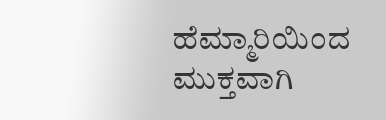ಹೆಮ್ಮಾರಿಯಿಂದ ಮುಕ್ತವಾಗಿ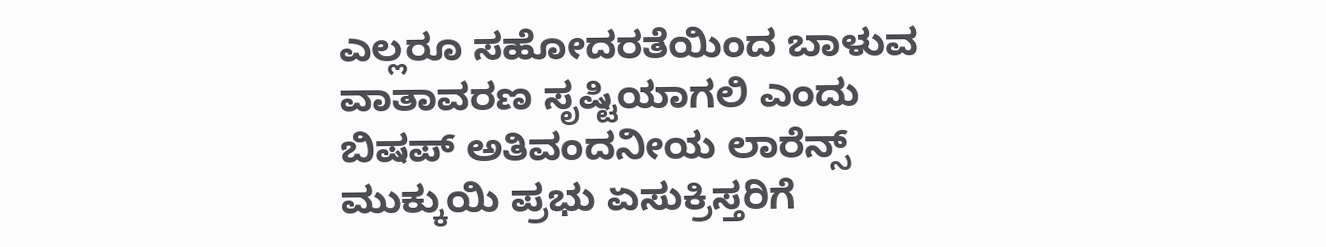ಎಲ್ಲರೂ ಸಹೋದರತೆಯಿಂದ ಬಾಳುವ ವಾತಾವರಣ ಸೃಷ್ಟಿಯಾಗಲಿ ಎಂದು ಬಿಷಪ್ ಅತಿವಂದನೀಯ ಲಾರೆನ್ಸ್ ಮುಕ್ಕುಯಿ ಪ್ರಭು ಏಸುಕ್ರಿಸ್ತರಿಗೆ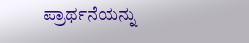ಪ್ರಾರ್ಥನೆಯನ್ನು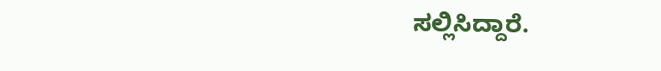ಸಲ್ಲಿಸಿದ್ದಾರೆ.